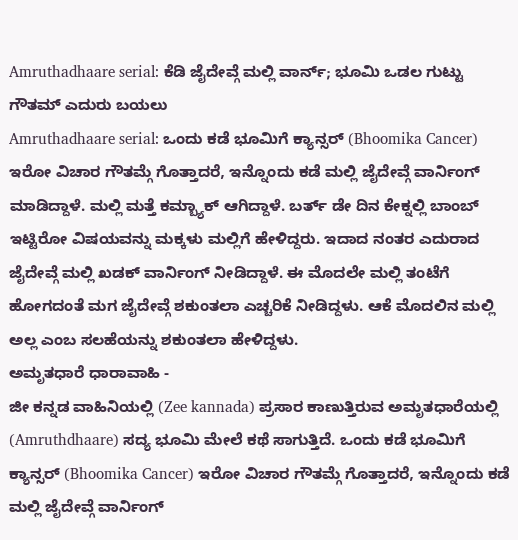Amruthadhaare serial: ಕೆಡಿ ಜೈದೇವ್ಗೆ ಮಲ್ಲಿ ವಾರ್ನ್; ಭೂಮಿ ಒಡಲ ಗುಟ್ಟು ಗೌತಮ್ ಎದುರು ಬಯಲು
Amruthadhaare serial: ಒಂದು ಕಡೆ ಭೂಮಿಗೆ ಕ್ಯಾನ್ಸರ್ (Bhoomika Cancer) ಇರೋ ವಿಚಾರ ಗೌತಮ್ಗೆ ಗೊತ್ತಾದರೆ, ಇನ್ನೊಂದು ಕಡೆ ಮಲ್ಲಿ ಜೈದೇವ್ಗೆ ವಾರ್ನಿಂಗ್ ಮಾಡಿದ್ದಾಳೆ. ಮಲ್ಲಿ ಮತ್ತೆ ಕಮ್ಬ್ಯಾಕ್ ಆಗಿದ್ದಾಳೆ. ಬರ್ತ್ ಡೇ ದಿನ ಕೇಕ್ನಲ್ಲಿ ಬಾಂಬ್ ಇಟ್ಟಿರೋ ವಿಷಯವನ್ನು ಮಕ್ಕಳು ಮಲ್ಲಿಗೆ ಹೇಳಿದ್ದರು. ಇದಾದ ನಂತರ ಎದುರಾದ ಜೈದೇವ್ಗೆ ಮಲ್ಲಿ ಖಡಕ್ ವಾರ್ನಿಂಗ್ ನೀಡಿದ್ದಾಳೆ. ಈ ಮೊದಲೇ ಮಲ್ಲಿ ತಂಟೆಗೆ ಹೋಗದಂತೆ ಮಗ ಜೈದೇವ್ಗೆ ಶಕುಂತಲಾ ಎಚ್ಚರಿಕೆ ನೀಡಿದ್ದಳು. ಆಕೆ ಮೊದಲಿನ ಮಲ್ಲಿ ಅಲ್ಲ ಎಂಬ ಸಲಹೆಯನ್ನು ಶಕುಂತಲಾ ಹೇಳಿದ್ದಳು.
ಅಮೃತಧಾರೆ ಧಾರಾವಾಹಿ -
ಜೀ ಕನ್ನಡ ವಾಹಿನಿಯಲ್ಲಿ (Zee kannada) ಪ್ರಸಾರ ಕಾಣುತ್ತಿರುವ ಅಮೃತಧಾರೆಯಲ್ಲಿ (Amruthdhaare) ಸದ್ಯ ಭೂಮಿ ಮೇಲೆ ಕಥೆ ಸಾಗುತ್ತಿದೆ. ಒಂದು ಕಡೆ ಭೂಮಿಗೆ ಕ್ಯಾನ್ಸರ್ (Bhoomika Cancer) ಇರೋ ವಿಚಾರ ಗೌತಮ್ಗೆ ಗೊತ್ತಾದರೆ, ಇನ್ನೊಂದು ಕಡೆ ಮಲ್ಲಿ ಜೈದೇವ್ಗೆ ವಾರ್ನಿಂಗ್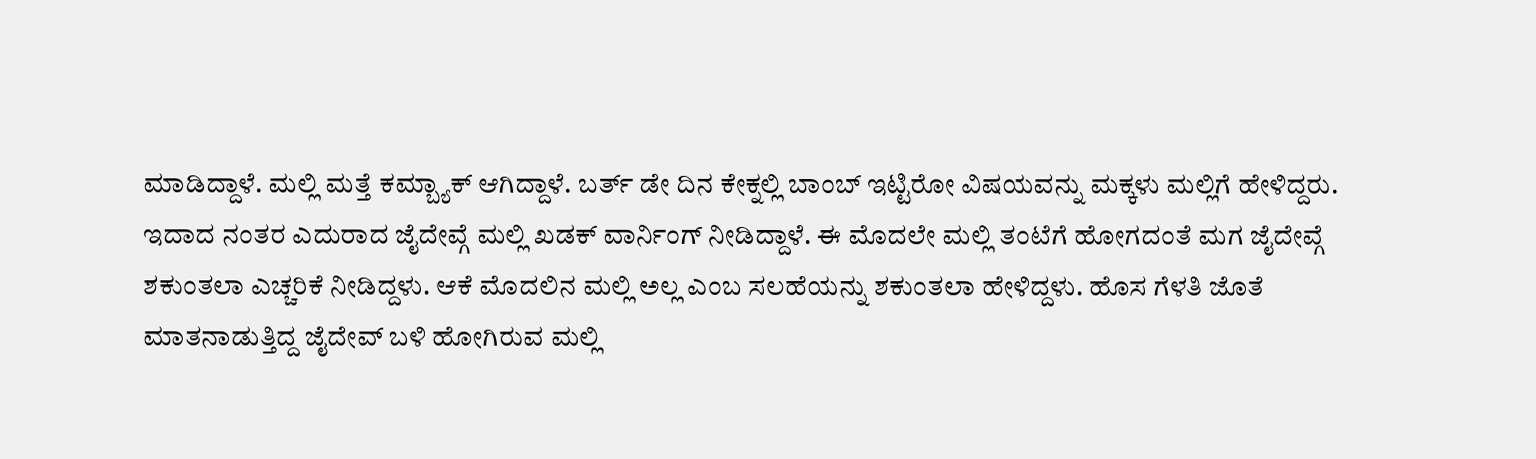ಮಾಡಿದ್ದಾಳೆ. ಮಲ್ಲಿ ಮತ್ತೆ ಕಮ್ಬ್ಯಾಕ್ ಆಗಿದ್ದಾಳೆ. ಬರ್ತ್ ಡೇ ದಿನ ಕೇಕ್ನಲ್ಲಿ ಬಾಂಬ್ ಇಟ್ಟಿರೋ ವಿಷಯವನ್ನು ಮಕ್ಕಳು ಮಲ್ಲಿಗೆ ಹೇಳಿದ್ದರು.
ಇದಾದ ನಂತರ ಎದುರಾದ ಜೈದೇವ್ಗೆ ಮಲ್ಲಿ ಖಡಕ್ ವಾರ್ನಿಂಗ್ ನೀಡಿದ್ದಾಳೆ. ಈ ಮೊದಲೇ ಮಲ್ಲಿ ತಂಟೆಗೆ ಹೋಗದಂತೆ ಮಗ ಜೈದೇವ್ಗೆ ಶಕುಂತಲಾ ಎಚ್ಚರಿಕೆ ನೀಡಿದ್ದಳು. ಆಕೆ ಮೊದಲಿನ ಮಲ್ಲಿ ಅಲ್ಲ ಎಂಬ ಸಲಹೆಯನ್ನು ಶಕುಂತಲಾ ಹೇಳಿದ್ದಳು. ಹೊಸ ಗೆಳತಿ ಜೊತೆ ಮಾತನಾಡುತ್ತಿದ್ದ ಜೈದೇವ್ ಬಳಿ ಹೋಗಿರುವ ಮಲ್ಲಿ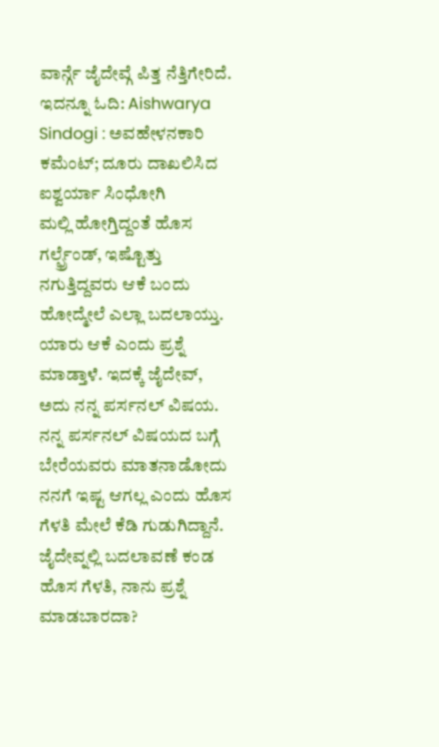ವಾರ್ನ್ಗೆ ಜೈದೇವ್ಗೆ ಪಿತ್ತ ನೆತ್ತಿಗೇರಿದೆ.
ಇದನ್ನೂ ಓದಿ: Aishwarya Sindogi : ಅವಹೇಳನಕಾರಿ ಕಮೆಂಟ್; ದೂರು ದಾಖಲಿಸಿದ ಐಶ್ವರ್ಯಾ ಸಿಂಧೋಗಿ
ಮಲ್ಲಿ ಹೋಗ್ತಿದ್ದಂತೆ ಹೊಸ ಗರ್ಲ್ಫ್ರೆಂಡ್, ಇಷ್ಟೊತ್ತು ನಗುತ್ತಿದ್ದವರು ಆಕೆ ಬಂದು ಹೋದ್ಮೇಲೆ ಎಲ್ಲಾ ಬದಲಾಯ್ತು. ಯಾರು ಆಕೆ ಎಂದು ಪ್ರಶ್ನೆ ಮಾಡ್ತಾಳೆ. ಇದಕ್ಕೆ ಜೈದೇವ್, ಅದು ನನ್ನ ಪರ್ಸನಲ್ ವಿಷಯ. ನನ್ನ ಪರ್ಸನಲ್ ವಿಷಯದ ಬಗ್ಗೆ ಬೇರೆಯವರು ಮಾತನಾಡೋದು ನನಗೆ ಇಷ್ಟ ಆಗಲ್ಲ ಎಂದು ಹೊಸ ಗೆಳತಿ ಮೇಲೆ ಕೆಡಿ ಗುಡುಗಿದ್ದಾನೆ. ಜೈದೇವ್ನಲ್ಲಿ ಬದಲಾವಣೆ ಕಂಡ ಹೊಸ ಗೆಳತಿ, ನಾನು ಪ್ರಶ್ನೆ ಮಾಡಬಾರದಾ?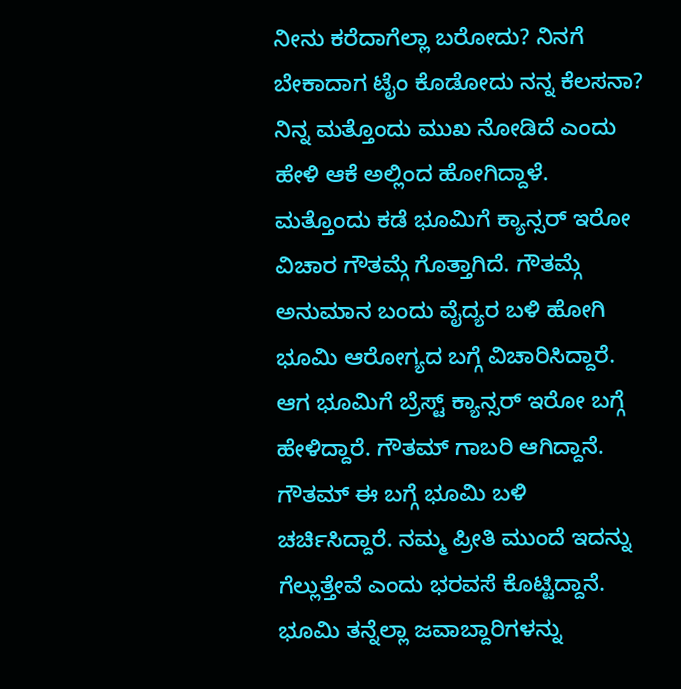ನೀನು ಕರೆದಾಗೆಲ್ಲಾ ಬರೋದು? ನಿನಗೆ ಬೇಕಾದಾಗ ಟೈಂ ಕೊಡೋದು ನನ್ನ ಕೆಲಸನಾ? ನಿನ್ನ ಮತ್ತೊಂದು ಮುಖ ನೋಡಿದೆ ಎಂದು ಹೇಳಿ ಆಕೆ ಅಲ್ಲಿಂದ ಹೋಗಿದ್ದಾಳೆ.
ಮತ್ತೊಂದು ಕಡೆ ಭೂಮಿಗೆ ಕ್ಯಾನ್ಸರ್ ಇರೋ ವಿಚಾರ ಗೌತಮ್ಗೆ ಗೊತ್ತಾಗಿದೆ. ಗೌತಮ್ಗೆ ಅನುಮಾನ ಬಂದು ವೈದ್ಯರ ಬಳಿ ಹೋಗಿ ಭೂಮಿ ಆರೋಗ್ಯದ ಬಗ್ಗೆ ವಿಚಾರಿಸಿದ್ದಾರೆ. ಆಗ ಭೂಮಿಗೆ ಬ್ರೆಸ್ಟ್ ಕ್ಯಾನ್ಸರ್ ಇರೋ ಬಗ್ಗೆ ಹೇಳಿದ್ದಾರೆ. ಗೌತಮ್ ಗಾಬರಿ ಆಗಿದ್ದಾನೆ. ಗೌತಮ್ ಈ ಬಗ್ಗೆ ಭೂಮಿ ಬಳಿ ಚರ್ಚಿಸಿದ್ದಾರೆ. ನಮ್ಮ ಪ್ರೀತಿ ಮುಂದೆ ಇದನ್ನು ಗೆಲ್ಲುತ್ತೇವೆ ಎಂದು ಭರವಸೆ ಕೊಟ್ಟಿದ್ದಾನೆ. ಭೂಮಿ ತನ್ನೆಲ್ಲಾ ಜವಾಬ್ದಾರಿಗಳನ್ನು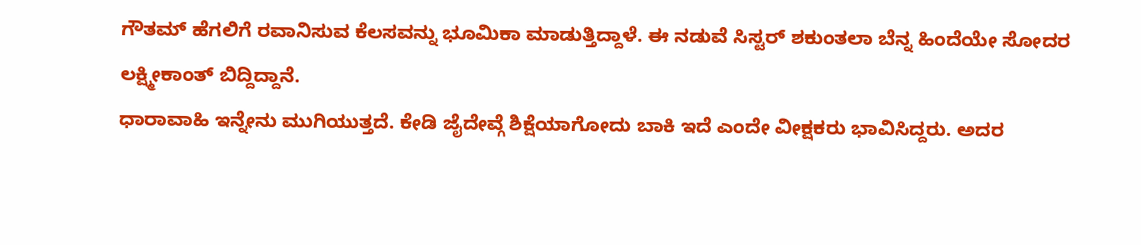ಗೌತಮ್ ಹೆಗಲಿಗೆ ರವಾನಿಸುವ ಕೆಲಸವನ್ನು ಭೂಮಿಕಾ ಮಾಡುತ್ತಿದ್ದಾಳೆ. ಈ ನಡುವೆ ಸಿಸ್ಟರ್ ಶಕುಂತಲಾ ಬೆನ್ನ ಹಿಂದೆಯೇ ಸೋದರ ಲಕ್ಷ್ಮೀಕಾಂತ್ ಬಿದ್ದಿದ್ದಾನೆ.
ಧಾರಾವಾಹಿ ಇನ್ನೇನು ಮುಗಿಯುತ್ತದೆ. ಕೇಡಿ ಜೈದೇವ್ಗೆ ಶಿಕ್ಷೆಯಾಗೋದು ಬಾಕಿ ಇದೆ ಎಂದೇ ವೀಕ್ಷಕರು ಭಾವಿಸಿದ್ದರು. ಅದರ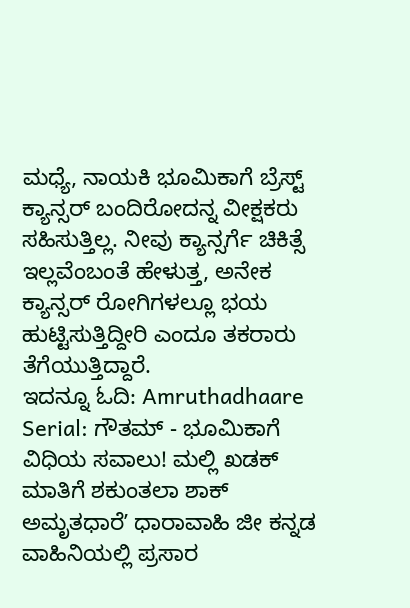ಮಧ್ಯೆ, ನಾಯಕಿ ಭೂಮಿಕಾಗೆ ಬ್ರೆಸ್ಟ್ ಕ್ಯಾನ್ಸರ್ ಬಂದಿರೋದನ್ನ ವೀಕ್ಷಕರು ಸಹಿಸುತ್ತಿಲ್ಲ. ನೀವು ಕ್ಯಾನ್ಸರ್ಗೆ ಚಿಕಿತ್ಸೆ ಇಲ್ಲವೆಂಬಂತೆ ಹೇಳುತ್ತ, ಅನೇಕ ಕ್ಯಾನ್ಸರ್ ರೋಗಿಗಳಲ್ಲೂ ಭಯ ಹುಟ್ಟಿಸುತ್ತಿದ್ದೀರಿ ಎಂದೂ ತಕರಾರು ತೆಗೆಯುತ್ತಿದ್ದಾರೆ.
ಇದನ್ನೂ ಓದಿ: Amruthadhaare Serial: ಗೌತಮ್ - ಭೂಮಿಕಾಗೆ ವಿಧಿಯ ಸವಾಲು! ಮಲ್ಲಿ ಖಡಕ್ ಮಾತಿಗೆ ಶಕುಂತಲಾ ಶಾಕ್
ಅಮೃತಧಾರೆʼ ಧಾರಾವಾಹಿ ಜೀ ಕನ್ನಡ ವಾಹಿನಿಯಲ್ಲಿ ಪ್ರಸಾರ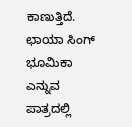ಕಾಣುತ್ತಿದೆ. ಛಾಯಾ ಸಿಂಗ್ ಭೂಮಿಕಾ ಎನ್ನುವ ಪಾತ್ರದಲ್ಲಿ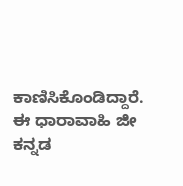ಕಾಣಿಸಿಕೊಂಡಿದ್ದಾರೆ. ಈ ಧಾರಾವಾಹಿ ಜೀ ಕನ್ನಡ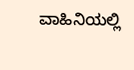ವಾಹಿನಿಯಲ್ಲಿ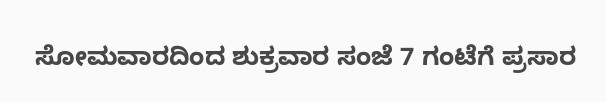ಸೋಮವಾರದಿಂದ ಶುಕ್ರವಾರ ಸಂಜೆ 7 ಗಂಟೆಗೆ ಪ್ರಸಾರ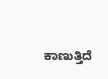ಕಾಣುತ್ತಿದೆ